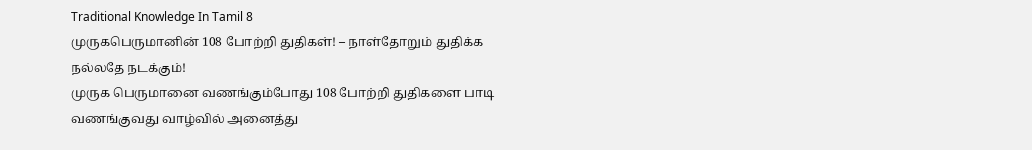Traditional Knowledge In Tamil 8
முருகபெருமானின் 108 போற்றி துதிகள்! – நாள்தோறும் துதிக்க நல்லதே நடக்கும்!
முருக பெருமானை வணங்கும்போது 108 போற்றி துதிகளை பாடி வணங்குவது வாழ்வில் அனைத்து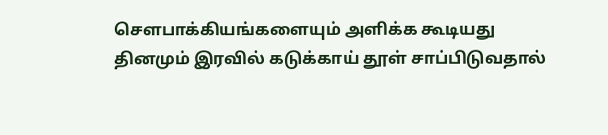சௌபாக்கியங்களையும் அளிக்க கூடியது
தினமும் இரவில் கடுக்காய் தூள் சாப்பிடுவதால்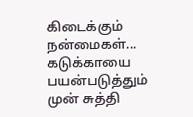கிடைக்கும் நன்மைகள்...
கடுக்காயை பயன்படுத்தும் முன் சுத்தி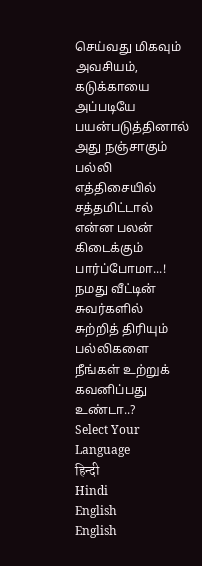செய்வது மிகவும் அவசியம், கடுக்காயை அப்படியே பயன்படுத்தினால் அது நஞ்சாகும்
பல்லி எத்திசையில் சத்தமிட்டால் என்ன பலன் கிடைக்கும் பார்ப்போமா...!
நமது வீட்டின் சுவர்களில் சுற்றித் திரியும் பல்லிகளை நீங்கள் உற்றுக் கவனிப்பது உண்டா..?
Select Your Language
हिन्दी
Hindi
English
English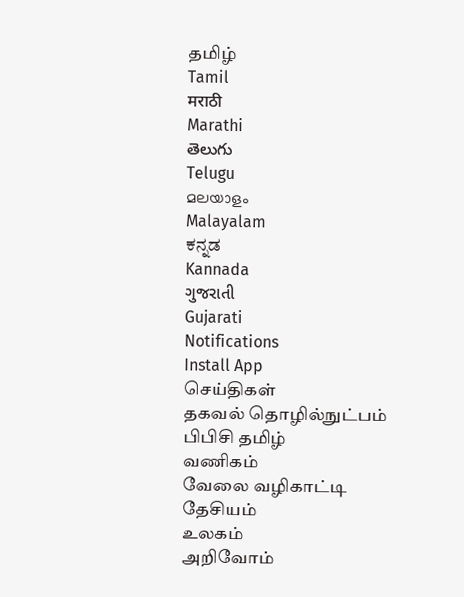தமிழ்
Tamil
मराठी
Marathi
తెలుగు
Telugu
മലയാളം
Malayalam
ಕನ್ನಡ
Kannada
ગુજરાતી
Gujarati
Notifications
Install App
செய்திகள்
தகவல் தொழில்நுட்பம்
பிபிசி தமிழ்
வணிகம்
வேலை வழிகாட்டி
தேசியம்
உலகம்
அறிவோம்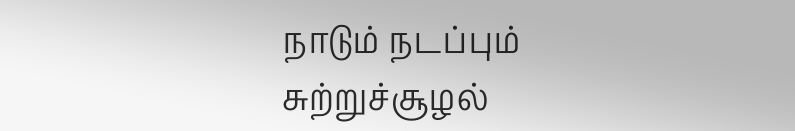நாடும் நடப்பும்
சுற்றுச்சூழல்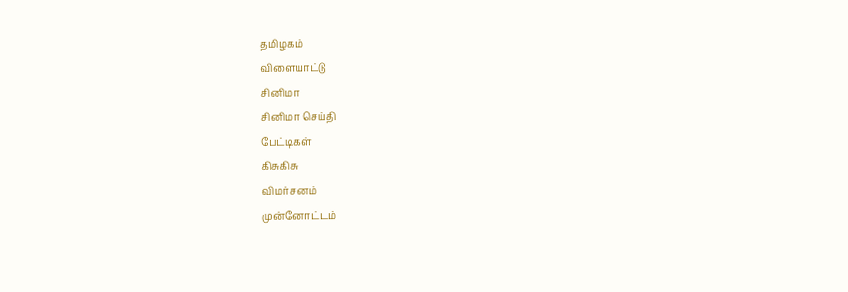தமிழகம்
விளையாட்டு
சினிமா
சினிமா செய்தி
பேட்டிகள்
கிசுகிசு
விமர்சனம்
முன்னோட்டம்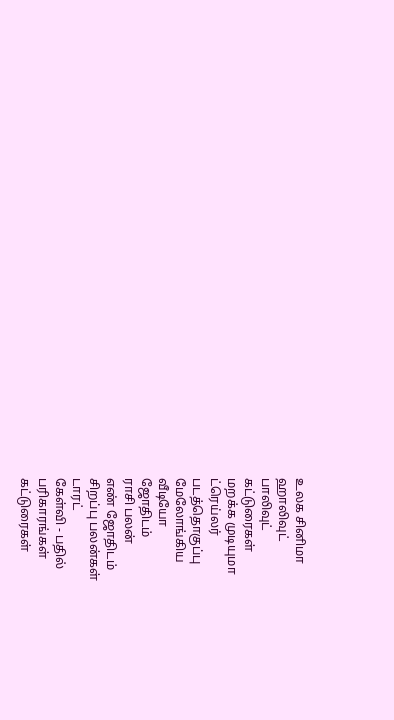உலக சினிமா
ஹாலிவுட்
பாலிவுட்
கட்டுரைகள்
மறக்க முடியுமா
ட்ரெய்லர்
படத்தொகுப்பு
மேலோங்கிய
வீடியோ
ஜோதிடம்
ராசி பலன்
எண் ஜோதிடம்
சிறப்பு பலன்கள்
டாரட்
கேள்வி - பதில்
பரிகாரங்கள்
கட்டுரைகள்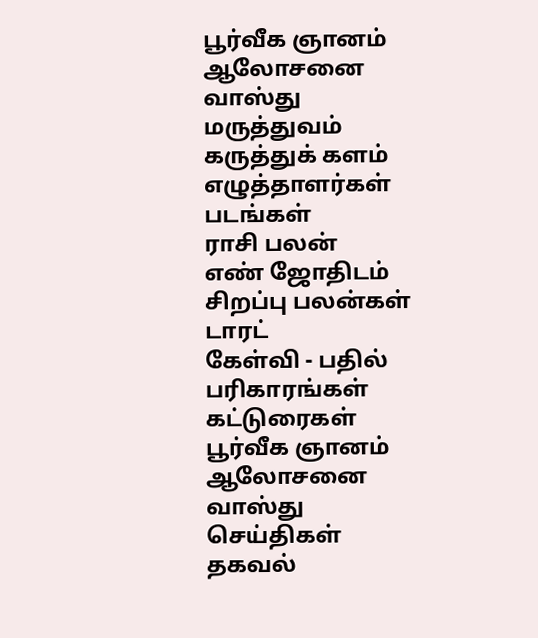பூர்வீக ஞானம்
ஆலோசனை
வாஸ்து
மருத்துவம்
கருத்துக் களம்
எழுத்தாளர்கள்
படங்கள்
ராசி பலன்
எண் ஜோதிடம்
சிறப்பு பலன்கள்
டாரட்
கேள்வி - பதில்
பரிகாரங்கள்
கட்டுரைகள்
பூர்வீக ஞானம்
ஆலோசனை
வாஸ்து
செய்திகள்
தகவல்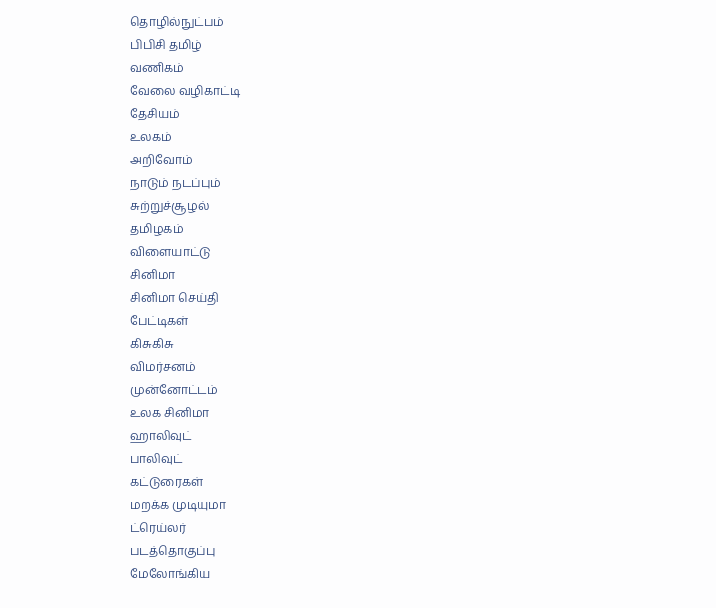தொழில்நுட்பம்
பிபிசி தமிழ்
வணிகம்
வேலை வழிகாட்டி
தேசியம்
உலகம்
அறிவோம்
நாடும் நடப்பும்
சுற்றுச்சூழல்
தமிழகம்
விளையாட்டு
சினிமா
சினிமா செய்தி
பேட்டிகள்
கிசுகிசு
விமர்சனம்
முன்னோட்டம்
உலக சினிமா
ஹாலிவுட்
பாலிவுட்
கட்டுரைகள்
மறக்க முடியுமா
ட்ரெய்லர்
படத்தொகுப்பு
மேலோங்கிய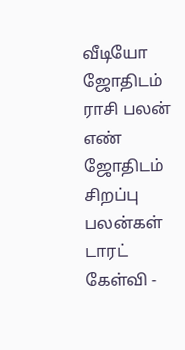வீடியோ
ஜோதிடம்
ராசி பலன்
எண் ஜோதிடம்
சிறப்பு பலன்கள்
டாரட்
கேள்வி -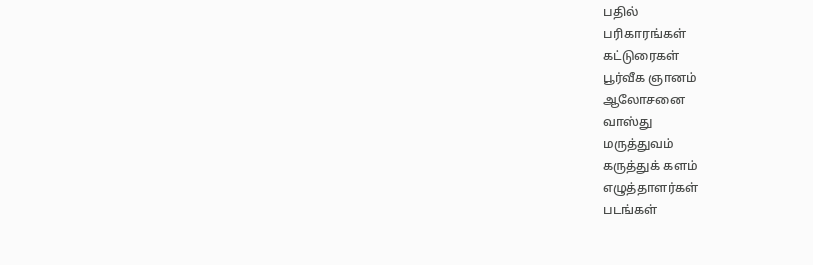பதில்
பரிகாரங்கள்
கட்டுரைகள்
பூர்வீக ஞானம்
ஆலோசனை
வாஸ்து
மருத்துவம்
கருத்துக் களம்
எழுத்தாளர்கள்
படங்கள்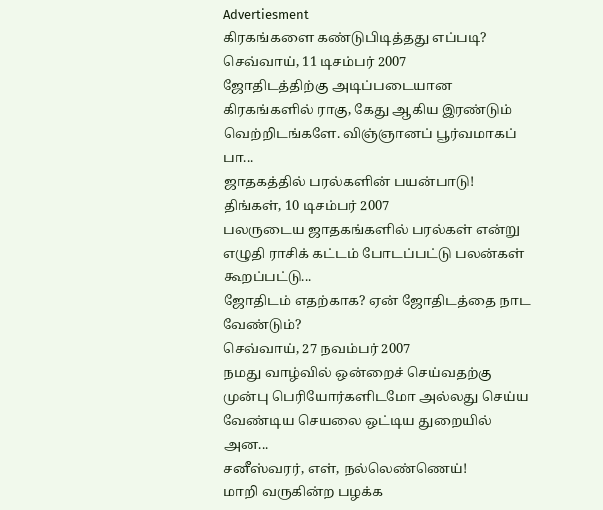Advertiesment
கிரகங்களை கண்டுபிடித்தது எப்படி?
செவ்வாய், 11 டிசம்பர் 2007
ஜோதிடத்திற்கு அடிப்படையான கிரகங்களில் ராகு, கேது ஆகிய இரண்டும் வெற்றிடங்களே. விஞ்ஞானப் பூர்வமாகப் பா...
ஜாதகத்தில் பரல்களின் பயன்பாடு!
திங்கள், 10 டிசம்பர் 2007
பலருடைய ஜாதகங்களில் பரல்கள் என்று எழுதி ராசிக் கட்டம் போடப்பட்டு பலன்கள் கூறப்பட்டு...
ஜோதிடம் எதற்காக? ஏன் ஜோதிடத்தை நாட வேண்டும்?
செவ்வாய், 27 நவம்பர் 2007
நமது வாழ்வில் ஒன்றைச் செய்வதற்கு முன்பு பெரியோர்களிடமோ அல்லது செய்ய வேண்டிய செயலை ஒட்டிய துறையில் அன...
சனீஸ்வரர், எள், நல்லெண்ணெய்!
மாறி வருகின்ற பழக்க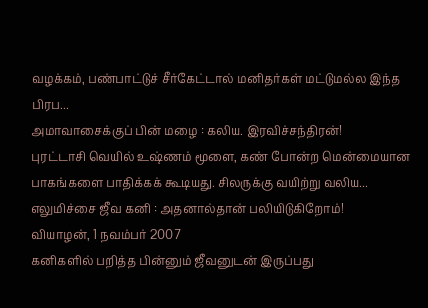வழக்கம், பண்பாட்டுச் சீர்கேட்டால் மனிதர்கள் மட்டுமல்ல இந்த பிரப...
அமாவாசைக்குப் பின் மழை : கலிய. இரவிச்சந்திரன்!
புரட்டாசி வெயில் உஷ்ணம் மூளை, கண் போன்ற மென்மையான பாகங்களை பாதிக்கக் கூடியது. சிலருக்கு வயிற்று வலிய...
எலுமிச்சை ஜீவ கனி : அதனால்தான் பலியிடுகிறோம்!
வியாழன், 1 நவம்பர் 2007
கனிகளில் பறித்த பின்னும் ஜீவனுடன் இருப்பது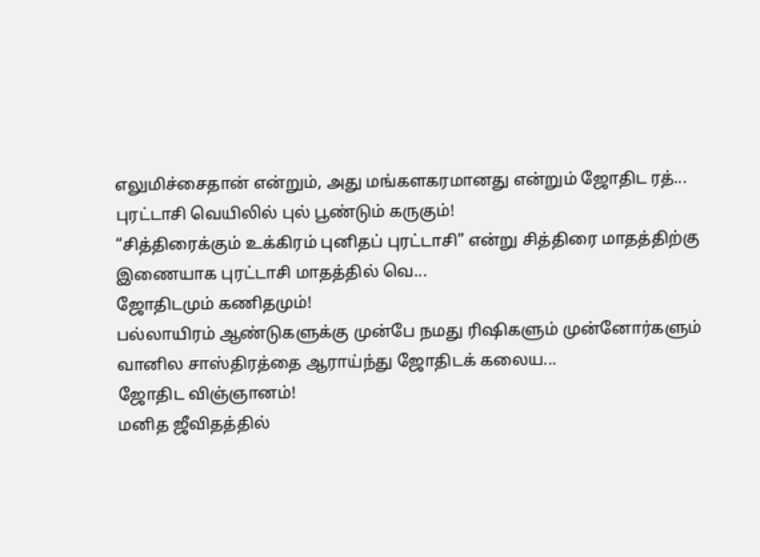எலுமிச்சைதான் என்றும், அது மங்களகரமானது என்றும் ஜோதிட ரத்...
புரட்டாசி வெயிலில் புல் பூண்டும் கருகும்!
“சித்திரைக்கும் உக்கிரம் புனிதப் புரட்டாசி” என்று சித்திரை மாதத்திற்கு இணையாக புரட்டாசி மாதத்தில் வெ...
ஜோதிடமும் கணிதமும்!
பல்லாயிரம் ஆண்டுகளுக்கு முன்பே நமது ரிஷிகளும் முன்னோர்களும் வானில சாஸ்திரத்தை ஆராய்ந்து ஜோதிடக் கலைய...
ஜோதிட விஞ்ஞானம்!
மனித ஜீவிதத்தில்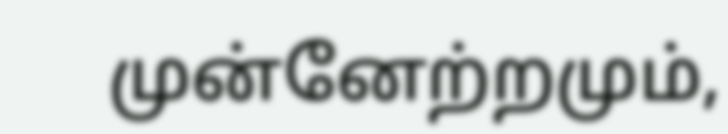முன்னேற்றமும்,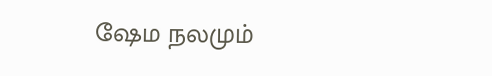ஷேம நலமும்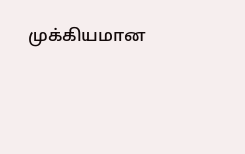முக்கியமான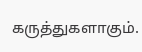கருத்துகளாகும்.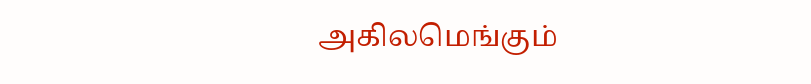அகிலமெங்கும்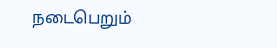நடைபெறும்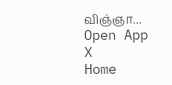விஞ்ஞா...
Open App
X
Home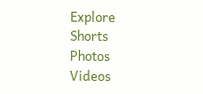Explore
Shorts
Photos
Videos